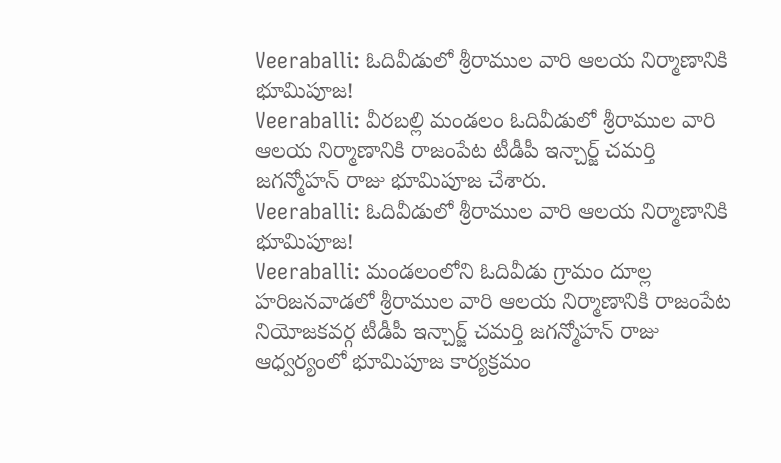Veeraballi: ఓదివీడులో శ్రీరాముల వారి ఆలయ నిర్మాణానికి భూమిపూజ!
Veeraballi: వీరబల్లి మండలం ఓదివీడులో శ్రీరాముల వారి ఆలయ నిర్మాణానికి రాజంపేట టీడీపీ ఇన్చార్జ్ చమర్తి జగన్మోహన్ రాజు భూమిపూజ చేశారు.
Veeraballi: ఓదివీడులో శ్రీరాముల వారి ఆలయ నిర్మాణానికి భూమిపూజ!
Veeraballi: మండలంలోని ఓదివీడు గ్రామం దూల్ల హరిజనవాడలో శ్రీరాముల వారి ఆలయ నిర్మాణానికి రాజంపేట నియోజకవర్గ టీడీపీ ఇన్చార్జ్ చమర్తి జగన్మోహన్ రాజు ఆధ్వర్యంలో భూమిపూజ కార్యక్రమం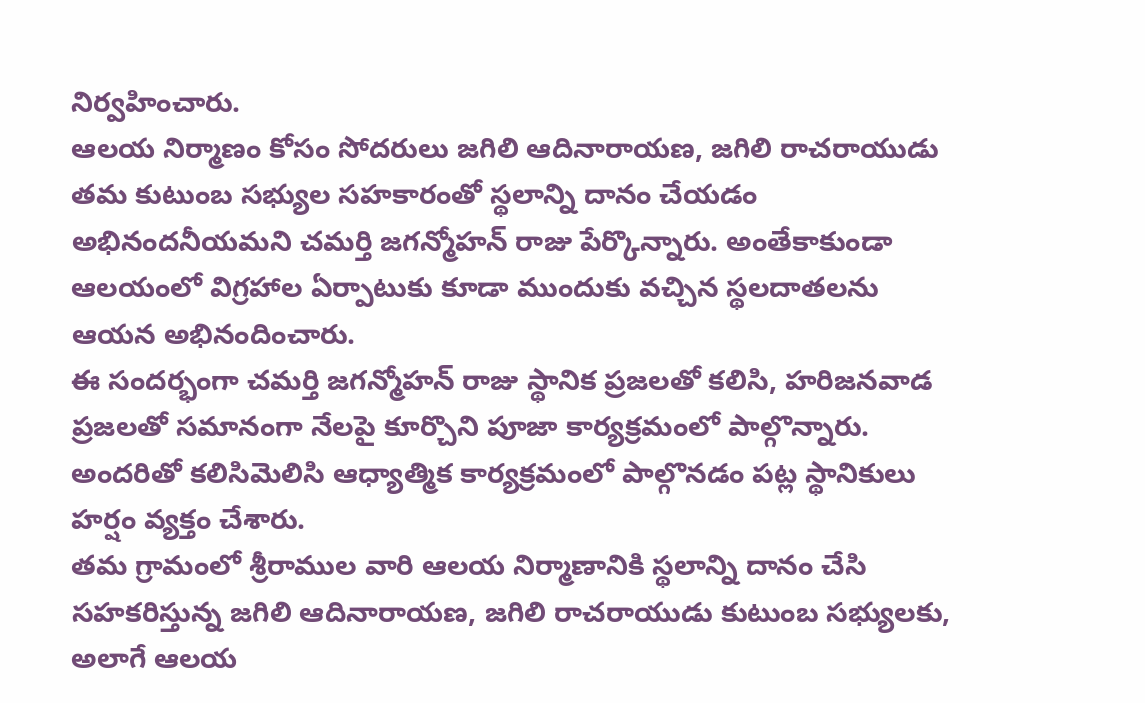నిర్వహించారు.
ఆలయ నిర్మాణం కోసం సోదరులు జగిలి ఆదినారాయణ, జగిలి రాచరాయుడు తమ కుటుంబ సభ్యుల సహకారంతో స్థలాన్ని దానం చేయడం అభినందనీయమని చమర్తి జగన్మోహన్ రాజు పేర్కొన్నారు. అంతేకాకుండా ఆలయంలో విగ్రహాల ఏర్పాటుకు కూడా ముందుకు వచ్చిన స్థలదాతలను ఆయన అభినందించారు.
ఈ సందర్భంగా చమర్తి జగన్మోహన్ రాజు స్థానిక ప్రజలతో కలిసి, హరిజనవాడ ప్రజలతో సమానంగా నేలపై కూర్చొని పూజా కార్యక్రమంలో పాల్గొన్నారు. అందరితో కలిసిమెలిసి ఆధ్యాత్మిక కార్యక్రమంలో పాల్గొనడం పట్ల స్థానికులు హర్షం వ్యక్తం చేశారు.
తమ గ్రామంలో శ్రీరాముల వారి ఆలయ నిర్మాణానికి స్థలాన్ని దానం చేసి సహకరిస్తున్న జగిలి ఆదినారాయణ, జగిలి రాచరాయుడు కుటుంబ సభ్యులకు, అలాగే ఆలయ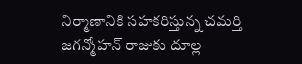నిర్మాణానికి సహకరిస్తున్న చమర్తి జగన్మోహన్ రాజుకు దూల్ల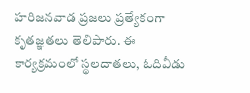హరిజనవాడ ప్రజలు ప్రత్యేకంగా కృతజ్ఞతలు తెలిపారు. ఈ కార్యక్రమంలో స్థలదాతలు, ఓదివీడు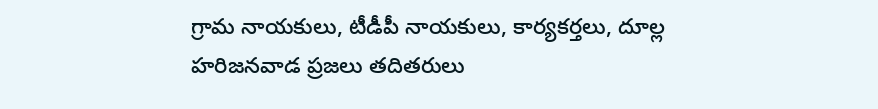గ్రామ నాయకులు, టీడీపీ నాయకులు, కార్యకర్తలు, దూల్ల హరిజనవాడ ప్రజలు తదితరులు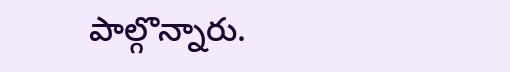పాల్గొన్నారు.